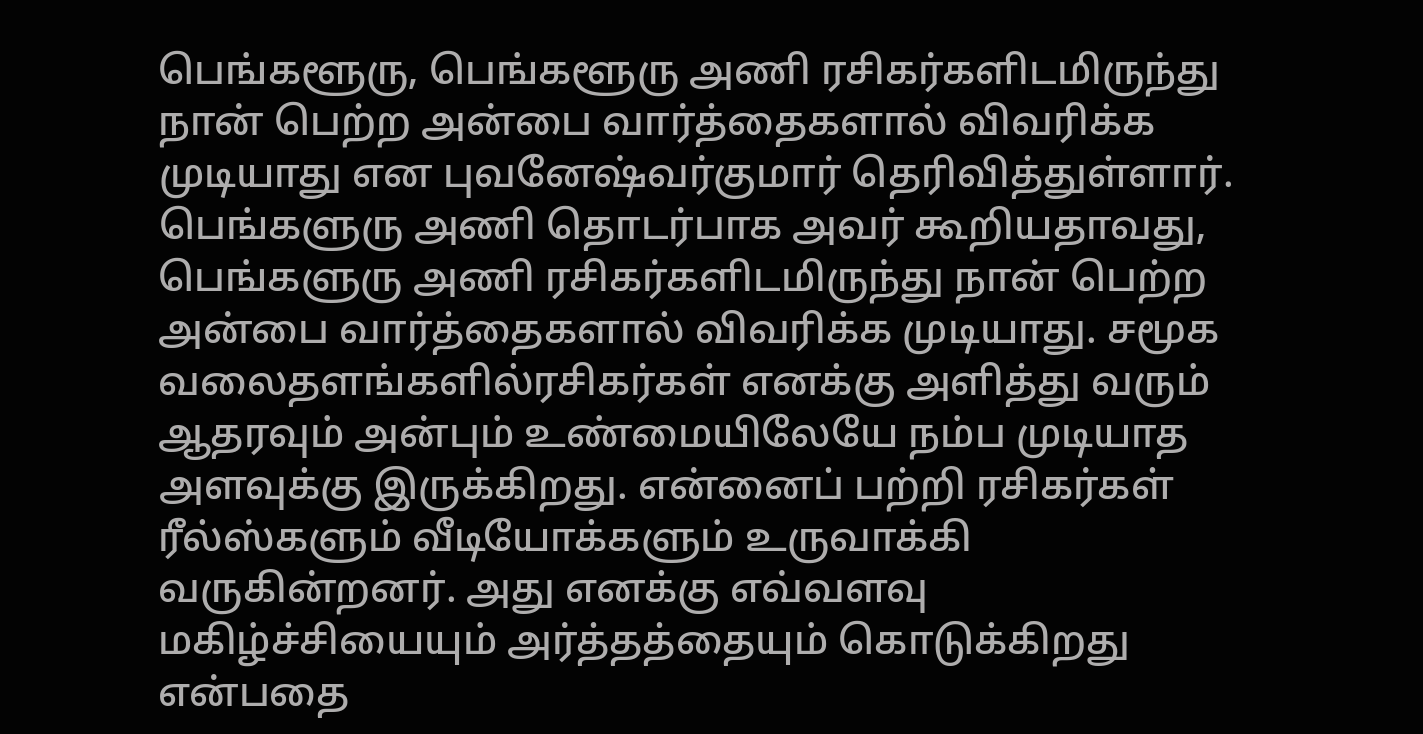பெங்களூரு, பெங்களூரு அணி ரசிகர்களிடமிருந்து நான் பெற்ற அன்பை வார்த்தைகளால் விவரிக்க முடியாது என புவனேஷ்வர்குமார் தெரிவித்துள்ளார். பெங்களுரு அணி தொடர்பாக அவர் கூறியதாவது, பெங்களுரு அணி ரசிகர்களிடமிருந்து நான் பெற்ற அன்பை வார்த்தைகளால் விவரிக்க முடியாது. சமூக வலைதளங்களில்ரசிகர்கள் எனக்கு அளித்து வரும் ஆதரவும் அன்பும் உண்மையிலேயே நம்ப முடியாத அளவுக்கு இருக்கிறது. என்னைப் பற்றி ரசிகர்கள் ரீல்ஸ்களும் வீடியோக்களும் உருவாக்கி வருகின்றனர். அது எனக்கு எவ்வளவு மகிழ்ச்சியையும் அர்த்தத்தையும் கொடுக்கிறது என்பதை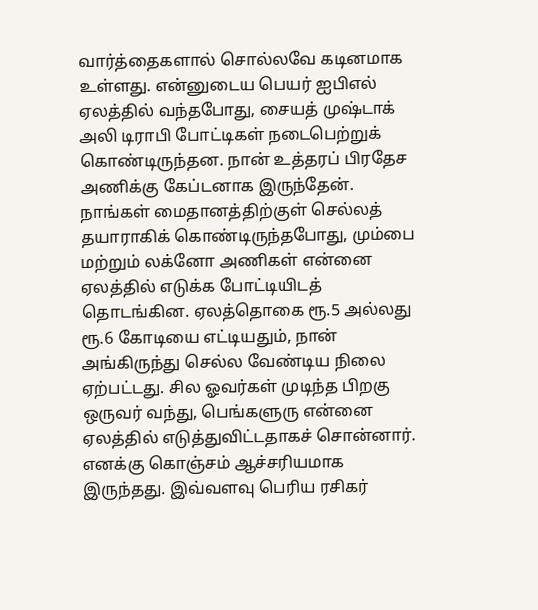வார்த்தைகளால் சொல்லவே கடினமாக உள்ளது. என்னுடைய பெயர் ஐபிஎல் ஏலத்தில் வந்தபோது, சையத் முஷ்டாக் அலி டிராபி போட்டிகள் நடைபெற்றுக் கொண்டிருந்தன. நான் உத்தரப் பிரதேச அணிக்கு கேப்டனாக இருந்தேன். நாங்கள் மைதானத்திற்குள் செல்லத் தயாராகிக் கொண்டிருந்தபோது, மும்பை மற்றும் லக்னோ அணிகள் என்னை ஏலத்தில் எடுக்க போட்டியிடத் தொடங்கின. ஏலத்தொகை ரூ.5 அல்லது ரூ.6 கோடியை எட்டியதும், நான் அங்கிருந்து செல்ல வேண்டிய நிலை ஏற்பட்டது. சில ஓவர்கள் முடிந்த பிறகு ஒருவர் வந்து, பெங்களுரு என்னை ஏலத்தில் எடுத்துவிட்டதாகச் சொன்னார். எனக்கு கொஞ்சம் ஆச்சரியமாக இருந்தது. இவ்வளவு பெரிய ரசிகர்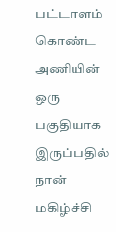பட்டாளம் கொண்ட அணியின் ஒரு பகுதியாக இருப்பதில் நான் மகிழ்ச்சி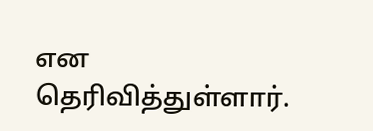என தெரிவித்துள்ளார்.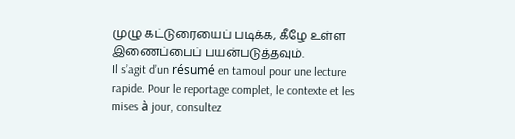முழு கட்டுரையைப் படிக்க, கீழே உள்ள இணைப்பைப் பயன்படுத்தவும்.
Il s’agit d’un résumé en tamoul pour une lecture rapide. Pour le reportage complet, le contexte et les mises à jour, consultez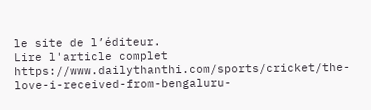le site de l’éditeur.
Lire l'article complet
https://www.dailythanthi.com/sports/cricket/the-love-i-received-from-bengaluru-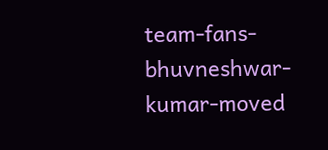team-fans-bhuvneshwar-kumar-moved